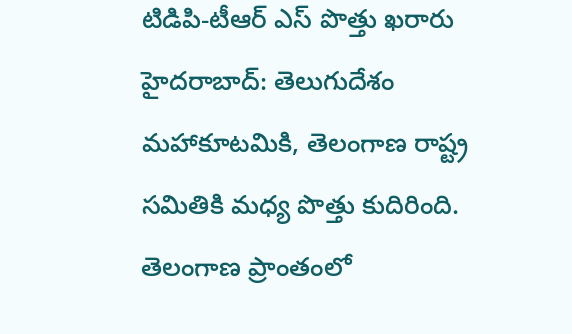టిడిపి-టీఆర్ ఎస్ పొత్తు ఖరారు
హైదరాబాద్: తెలుగుదేశం మహాకూటమికి, తెలంగాణ రాష్ట్ర సమితికి మధ్య పొత్తు కుదిరింది. తెలంగాణ ప్రాంతంలో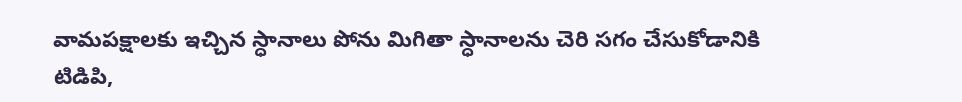వామపక్షాలకు ఇచ్చిన స్ధానాలు పోను మిగితా స్ధానాలను చెరి సగం చేసుకోడానికి టిడిపి,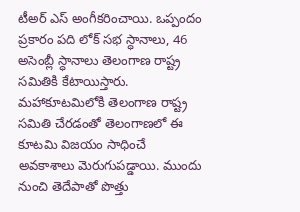టీఅర్ ఎస్ అంగీకరించాయి. ఒప్పందం ప్రకారం పది లోక్ సభ స్ధానాలు, 46 అసెంబ్లీ స్ధానాలు తెలంగాణ రాష్ట్ర సమితికి కేటాయిస్తారు.
మహాకూటమిలోకి తెలంగాణ రాష్ట్ర సమితి చేరడంతో తెలంగాణలో ఈ కూటమి విజయం సాధించే అవకాశాలు మెరుగుపడ్డాయి. ముందు నుంచి తెదేపాతో పొత్తు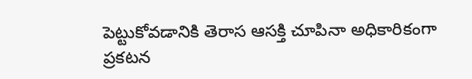పెట్టుకోవడానికి తెరాస ఆసక్తి చూపినా అధికారికంగా ప్రకటన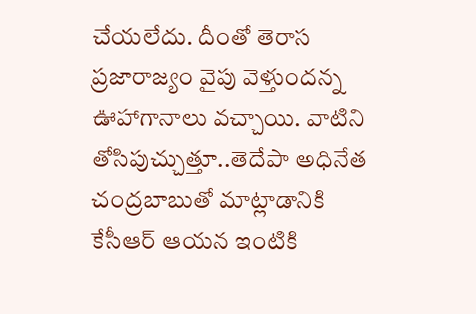చేయలేదు. దీంతో తెరాస ప్రజారాజ్యం వైపు వెళ్తుందన్న ఊహాగానాలు వచ్చాయి. వాటిని తోసిపుచ్చుత్తూ..తెదేపా అధినేత చంద్రబాబుతో మాట్లాడానికి కేసీఆర్ ఆయన ఇంటికి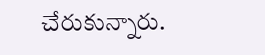చేరుకున్నారు.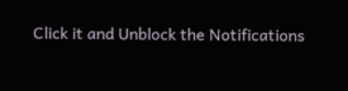Click it and Unblock the Notifications